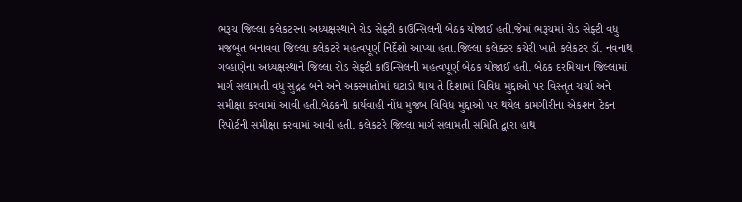ભરૂચ જિલ્લા કલેકટરના અધ્યક્ષસ્થાને રોડ સેફ્ટી કાઉન્સિલની બેઠક યોજાઈ હતી.જેમાં ભરૂચમાં રોડ સેફ્ટી વધુ મજબૂત બનાવવા જિલ્લા કલેકટરે મહત્વપૂર્ણ નિર્દેશો આપ્યા હતા.જિલ્લા કલેક્ટર કચેરી ખાતે કલેકટર ડૉ. નવનાથ ગવ્હાણેના અધ્યક્ષસ્થાને જિલ્લા રોડ સેફ્ટી કાઉન્સિલની મહત્વપૂર્ણ બેઠક યોજાઈ હતી. બેઠક દરમિયાન જિલ્લામાં માર્ગ સલામતી વધુ સુદ્રઢ બને અને અકસ્માતોમાં ઘટાડો થાય તે દિશામાં વિવિધ મુદ્દાઓ પર વિસ્તૃત ચર્ચા અને સમીક્ષા કરવામાં આવી હતી.બેઠકની કાર્યવાહી નોંધ મુજબ વિવિધ મુદ્દાઓ પર થયેલ કામગીરીના એકશન ટેકન રિપોર્ટની સમીક્ષા કરવામાં આવી હતી. કલેકટરે જિલ્લા માર્ગ સલામતી સમિતિ દ્વારા હાથ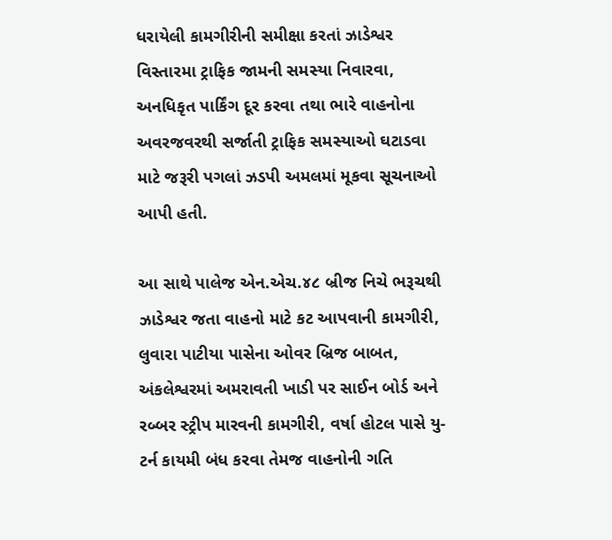ધરાયેલી કામગીરીની સમીક્ષા કરતાં ઝાડેશ્વર વિસ્તારમા ટ્રાફિક જામની સમસ્યા નિવારવા, અનધિકૃત પાર્કિંગ દૂર કરવા તથા ભારે વાહનોના અવરજવરથી સર્જાતી ટ્રાફિક સમસ્યાઓ ઘટાડવા માટે જરૂરી પગલાં ઝડપી અમલમાં મૂકવા સૂચનાઓ આપી હતી.

આ સાથે પાલેજ એન.એચ.૪૮ બ્રીજ નિચે ભરૂચથી ઝાડેશ્વર જતા વાહનો માટે કટ આપવાની કામગીરી, લુવારા પાટીયા પાસેના ઓવર બ્રિજ બાબત, અંકલેશ્વરમાં અમરાવતી ખાડી પર સાઈન બોર્ડ અને રબ્બર સ્ટ્રીપ મારવની કામગીરી, વર્ષા હોટલ પાસે યુ-ટર્ન કાયમી બંધ કરવા તેમજ વાહનોની ગતિ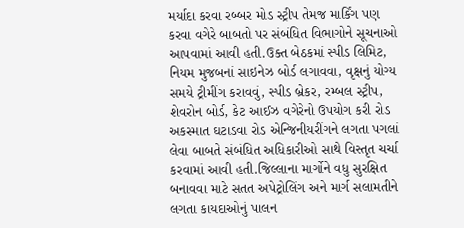મર્યાદા કરવા રબ્બર મોડ સ્ટ્રીપ તેમજ માર્કિંગ પણ કરવા વગેરે બાબતો પર સંબંધિત વિભાગોને સૂચનાઓ આપવામાં આવી હતી.ઉક્ત બેઠકમાં સ્પીડ લિમિટ, નિયમ મુજબનાં સાઇનેઝ બોર્ડ લગાવવા, વૃક્ષનું યોગ્ય સમયે ટ્રીમીંગ કરાવવું, સ્પીડ બ્રેકર, રમ્બલ સ્ટ્રીપ, શેવરોન બોર્ડ, કેટ આઈઝ વગેરેનો ઉપયોગ કરી રોડ અકસ્માત ઘટાડવા રોડ એન્જિનીયરીંગને લગતા પગલાં લેવા બાબતે સંબંધિત અધિકારીઓ સાથે વિસ્તૃત ચર્ચા કરવામાં આવી હતી.જિલ્લાના માર્ગોને વધુ સુરક્ષિત બનાવવા માટે સતત અપેટ્રોલિંગ અને માર્ગ સલામતીને લગતા કાયદાઓનું પાલન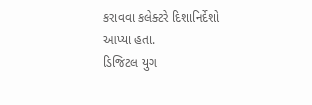કરાવવા કલેક્ટરે દિશાનિર્દેશો આપ્યા હતા.
ડિજિટલ યુગ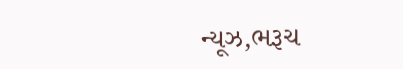ન્યૂઝ,ભરૂચ